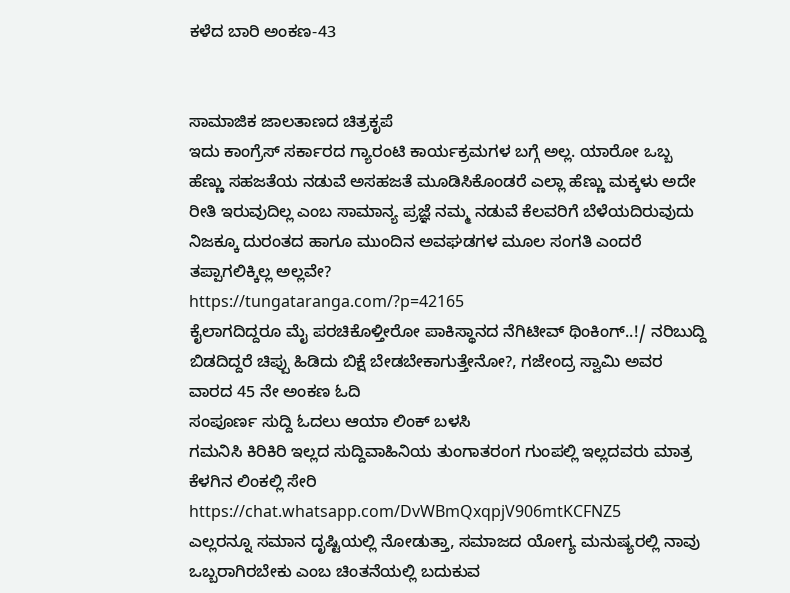ಕಳೆದ ಬಾರಿ ಅಂಕಣ-43


ಸಾಮಾಜಿಕ ಜಾಲತಾಣದ ಚಿತ್ರಕೃಪೆ
ಇದು ಕಾಂಗ್ರೆಸ್ ಸರ್ಕಾರದ ಗ್ಯಾರಂಟಿ ಕಾರ್ಯಕ್ರಮಗಳ ಬಗ್ಗೆ ಅಲ್ಲ. ಯಾರೋ ಒಬ್ಬ ಹೆಣ್ಣು ಸಹಜತೆಯ ನಡುವೆ ಅಸಹಜತೆ ಮೂಡಿಸಿಕೊಂಡರೆ ಎಲ್ಲಾ ಹೆಣ್ಣು ಮಕ್ಕಳು ಅದೇ ರೀತಿ ಇರುವುದಿಲ್ಲ ಎಂಬ ಸಾಮಾನ್ಯ ಪ್ರಜ್ಞೆ ನಮ್ಮ ನಡುವೆ ಕೆಲವರಿಗೆ ಬೆಳೆಯದಿರುವುದು ನಿಜಕ್ಕೂ ದುರಂತದ ಹಾಗೂ ಮುಂದಿನ ಅವಘಡಗಳ ಮೂಲ ಸಂಗತಿ ಎಂದರೆ ತಪ್ಪಾಗಲಿಕ್ಕಿಲ್ಲ ಅಲ್ಲವೇ?
https://tungataranga.com/?p=42165
ಕೈಲಾಗದಿದ್ದರೂ ಮೈ ಪರಚಿಕೊಳ್ತೀರೋ ಪಾಕಿಸ್ಥಾನದ ನೆಗಿಟೀವ್ ಥಿಂಕಿಂಗ್..!/ ನರಿಬುದ್ದಿ ಬಿಡದಿದ್ದರೆ ಚಿಪ್ಪು ಹಿಡಿದು ಬಿಕ್ಷೆ ಬೇಡಬೇಕಾಗುತ್ತೇನೋ?, ಗಜೇಂದ್ರ ಸ್ವಾಮಿ ಅವರ ವಾರದ 45 ನೇ ಅಂಕಣ ಓದಿ
ಸಂಪೂರ್ಣ ಸುದ್ದಿ ಓದಲು ಆಯಾ ಲಿಂಕ್ ಬಳಸಿ
ಗಮನಿಸಿ ಕಿರಿಕಿರಿ ಇಲ್ಲದ ಸುದ್ದಿವಾಹಿನಿಯ ತುಂಗಾತರಂಗ ಗುಂಪಲ್ಲಿ ಇಲ್ಲದವರು ಮಾತ್ರ ಕೆಳಗಿನ ಲಿಂಕಲ್ಲಿ ಸೇರಿ https://chat.whatsapp.com/DvWBmQxqpjV906mtKCFNZ5
ಎಲ್ಲರನ್ನೂ ಸಮಾನ ದೃಷ್ಟಿಯಲ್ಲಿ ನೋಡುತ್ತಾ, ಸಮಾಜದ ಯೋಗ್ಯ ಮನುಷ್ಯರಲ್ಲಿ ನಾವು ಒಬ್ಬರಾಗಿರಬೇಕು ಎಂಬ ಚಿಂತನೆಯಲ್ಲಿ ಬದುಕುವ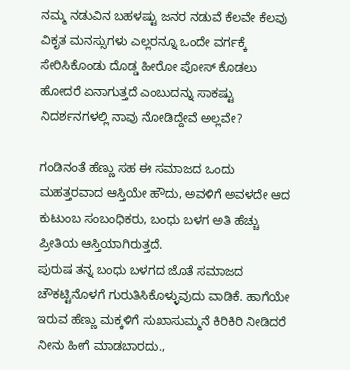ನಮ್ಮ ನಡುವಿನ ಬಹಳಷ್ಟು ಜನರ ನಡುವೆ ಕೆಲವೇ ಕೆಲವು ವಿಕೃತ ಮನಸ್ಸುಗಳು ಎಲ್ಲರನ್ನೂ ಒಂದೇ ವರ್ಗಕ್ಕೆ ಸೇರಿಸಿಕೊಂಡು ದೊಡ್ಡ ಹೀರೋ ಪೋಸ್ ಕೊಡಲು ಹೋದರೆ ಏನಾಗುತ್ತದೆ ಎಂಬುದನ್ನು ಸಾಕಷ್ಟು ನಿದರ್ಶನಗಳಲ್ಲಿ ನಾವು ನೋಡಿದ್ದೇವೆ ಅಲ್ಲವೇ?

ಗಂಡಿನಂತೆ ಹೆಣ್ಣು ಸಹ ಈ ಸಮಾಜದ ಒಂದು ಮಹತ್ತರವಾದ ಆಸ್ತಿಯೇ ಹೌದು, ಅವಳಿಗೆ ಅವಳದೇ ಆದ ಕುಟುಂಬ ಸಂಬಂಧಿಕರು, ಬಂಧು ಬಳಗ ಅತಿ ಹೆಚ್ಚು ಪ್ರೀತಿಯ ಆಸ್ತಿಯಾಗಿರುತ್ತದೆ.
ಪುರುಷ ತನ್ನ ಬಂಧು ಬಳಗದ ಜೊತೆ ಸಮಾಜದ ಚೌಕಟ್ಟಿನೊಳಗೆ ಗುರುತಿಸಿಕೊಳ್ಳುವುದು ವಾಡಿಕೆ. ಹಾಗೆಯೇ ಇರುವ ಹೆಣ್ಣು ಮಕ್ಕಳಿಗೆ ಸುಖಾಸುಮ್ಮನೆ ಕಿರಿಕಿರಿ ನೀಡಿದರೆ ನೀನು ಹೀಗೆ ಮಾಡಬಾರದು.,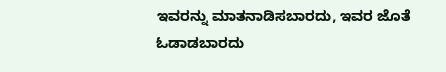ಇವರನ್ನು ಮಾತನಾಡಿಸಬಾರದು, ಇವರ ಜೊತೆ ಓಡಾಡಬಾರದು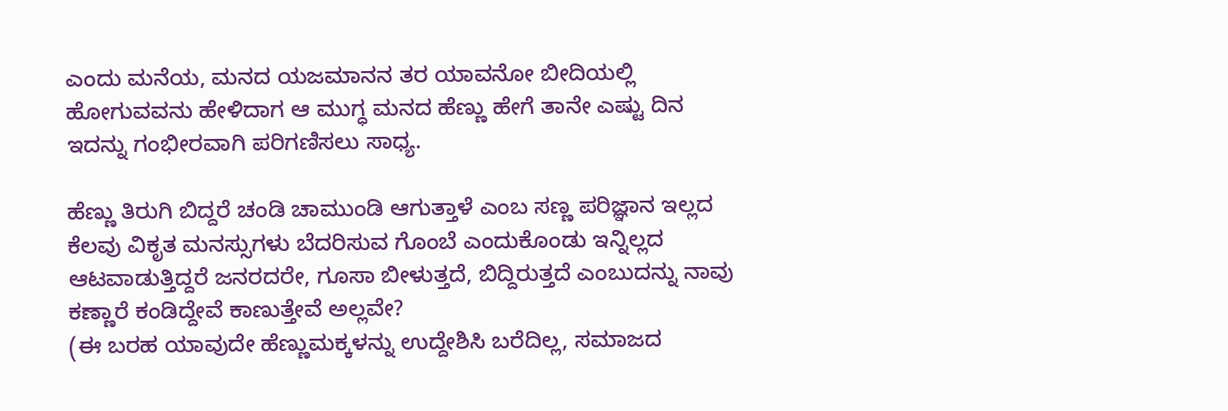ಎಂದು ಮನೆಯ, ಮನದ ಯಜಮಾನನ ತರ ಯಾವನೋ ಬೀದಿಯಲ್ಲಿ ಹೋಗುವವನು ಹೇಳಿದಾಗ ಆ ಮುಗ್ಧ ಮನದ ಹೆಣ್ಣು ಹೇಗೆ ತಾನೇ ಎಷ್ಟು ದಿನ ಇದನ್ನು ಗಂಭೀರವಾಗಿ ಪರಿಗಣಿಸಲು ಸಾಧ್ಯ.

ಹೆಣ್ಣು ತಿರುಗಿ ಬಿದ್ದರೆ ಚಂಡಿ ಚಾಮುಂಡಿ ಆಗುತ್ತಾಳೆ ಎಂಬ ಸಣ್ಣ ಪರಿಜ್ಞಾನ ಇಲ್ಲದ ಕೆಲವು ವಿಕೃತ ಮನಸ್ಸುಗಳು ಬೆದರಿಸುವ ಗೊಂಬೆ ಎಂದುಕೊಂಡು ಇನ್ನಿಲ್ಲದ ಆಟವಾಡುತ್ತಿದ್ದರೆ ಜನರದರೇ, ಗೂಸಾ ಬೀಳುತ್ತದೆ, ಬಿದ್ದಿರುತ್ತದೆ ಎಂಬುದನ್ನು ನಾವು ಕಣ್ಣಾರೆ ಕಂಡಿದ್ದೇವೆ ಕಾಣುತ್ತೇವೆ ಅಲ್ಲವೇ?
(ಈ ಬರಹ ಯಾವುದೇ ಹೆಣ್ಣುಮಕ್ಕಳನ್ನು ಉದ್ದೇಶಿಸಿ ಬರೆದಿಲ್ಲ, ಸಮಾಜದ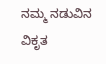ನಮ್ಮ ನಡುವಿನ ವಿಕೃತ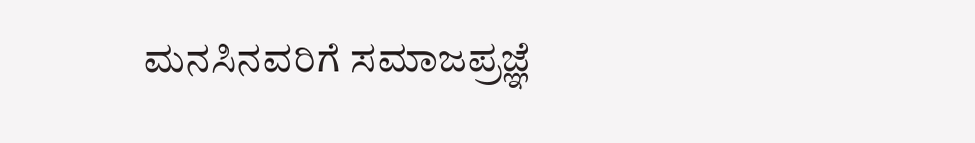ಮನಸಿನವರಿಗೆ ಸಮಾಜಪ್ರಜ್ಞೆ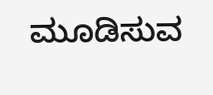ಮೂಡಿಸುವ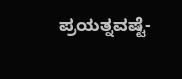ಪ್ರಯತ್ನವಷ್ಟೆ-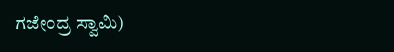ಗಜೇಂದ್ರ ಸ್ವಾಮಿ)